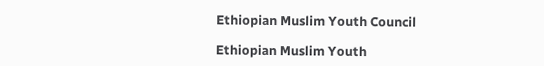Ethiopian Muslim Youth Council

Ethiopian Muslim Youth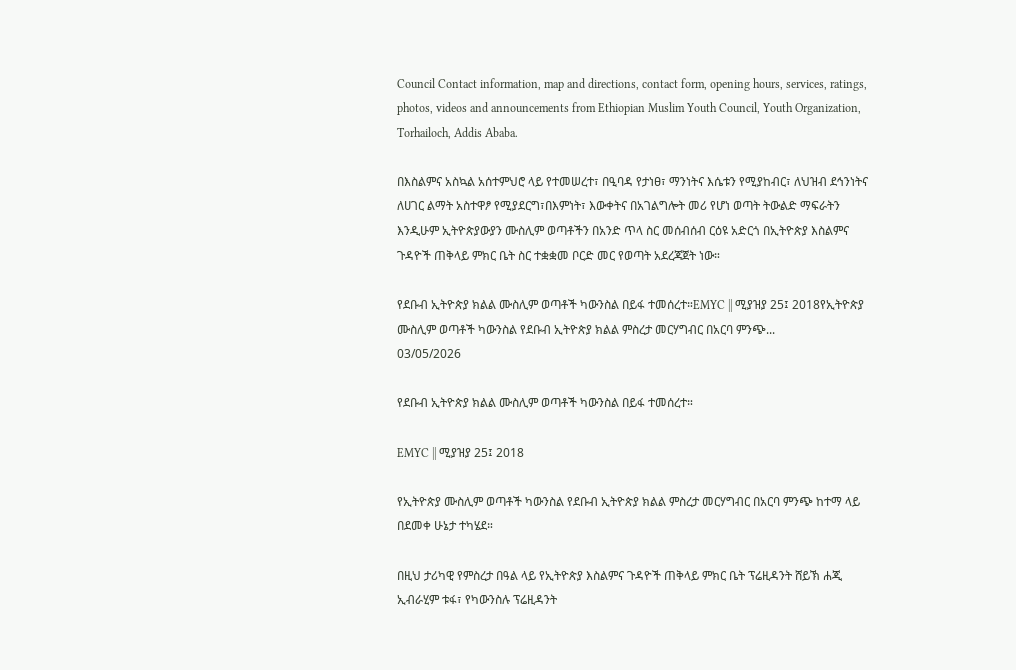Council Contact information, map and directions, contact form, opening hours, services, ratings, photos, videos and announcements from Ethiopian Muslim Youth Council, Youth Organization, Torhailoch, Addis Ababa.

በእስልምና አስኳል አሰተምህሮ ላይ የተመሠረተ፣ በዒባዳ የታነፀ፣ ማንነትና እሴቱን የሚያከብር፣ ለህዝብ ደኅንነትና ለሀገር ልማት አስተዋፆ የሚያደርግ፣በእምነት፣ እውቀትና በአገልግሎት መሪ የሆነ ወጣት ትውልድ ማፍራትን እንዲሁም ኢትዮጵያውያን ሙስሊም ወጣቶችን በአንድ ጥላ ስር መሰብሰብ ርዕዩ አድርጎ በኢትዮጵያ እስልምና ጉዳዮች ጠቅላይ ምክር ቤት ስር ተቋቋመ ቦርድ መር የወጣት አደረጃጀት ነው።

የደቡብ ኢትዮጵያ ክልል ሙስሊም ወጣቶች ካውንስል በይፋ ተመሰረተ።EMYC || ሚያዝያ 25፤ 2018የኢትዮጵያ ሙስሊም ወጣቶች ካውንስል የደቡብ ኢትዮጵያ ክልል ምስረታ መርሃግብር በአርባ ምንጭ...
03/05/2026

የደቡብ ኢትዮጵያ ክልል ሙስሊም ወጣቶች ካውንስል በይፋ ተመሰረተ።

EMYC || ሚያዝያ 25፤ 2018

የኢትዮጵያ ሙስሊም ወጣቶች ካውንስል የደቡብ ኢትዮጵያ ክልል ምስረታ መርሃግብር በአርባ ምንጭ ከተማ ላይ በደመቀ ሁኔታ ተካሄደ።

በዚህ ታሪካዊ የምስረታ በዓል ላይ የኢትዮጵያ እስልምና ጉዳዮች ጠቅላይ ምክር ቤት ፕሬዚዳንት ሸይኽ ሐጂ ኢብራሂም ቱፋ፣ የካውንስሉ ፕሬዚዳንት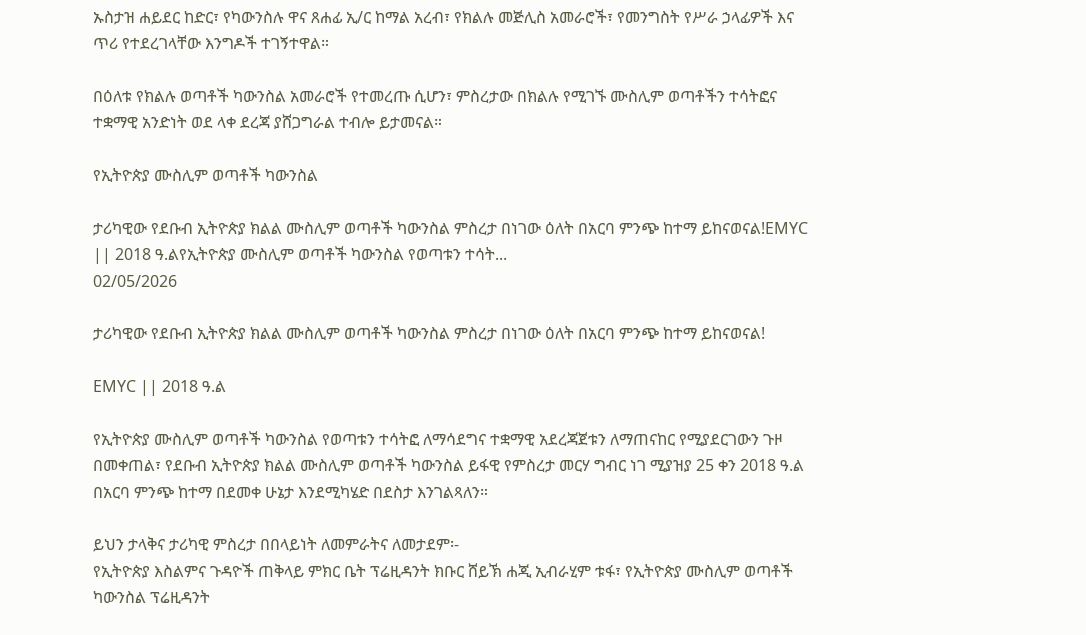ኡስታዝ ሐይደር ከድር፣ የካውንስሉ ዋና ጸሐፊ ኢ/ር ከማል አረብ፣ የክልሉ መጅሊስ አመራሮች፣ የመንግስት የሥራ ኃላፊዎች እና ጥሪ የተደረገላቸው እንግዶች ተገኝተዋል።

በዕለቱ የክልሉ ወጣቶች ካውንስል አመራሮች የተመረጡ ሲሆን፣ ምስረታው በክልሉ የሚገኙ ሙስሊም ወጣቶችን ተሳትፎና ተቋማዊ አንድነት ወደ ላቀ ደረጃ ያሸጋግራል ተብሎ ይታመናል።

የኢትዮጵያ ሙስሊም ወጣቶች ካውንስል

ታሪካዊው የደቡብ ኢትዮጵያ ክልል ሙስሊም ወጣቶች ካውንስል ምስረታ በነገው ዕለት በአርባ ምንጭ ከተማ ይከናወናል!EMYC || 2018 ዓ.ልየኢትዮጵያ ሙስሊም ወጣቶች ካውንስል የወጣቱን ተሳት...
02/05/2026

ታሪካዊው የደቡብ ኢትዮጵያ ክልል ሙስሊም ወጣቶች ካውንስል ምስረታ በነገው ዕለት በአርባ ምንጭ ከተማ ይከናወናል!

EMYC || 2018 ዓ.ል

የኢትዮጵያ ሙስሊም ወጣቶች ካውንስል የወጣቱን ተሳትፎ ለማሳደግና ተቋማዊ አደረጃጀቱን ለማጠናከር የሚያደርገውን ጉዞ በመቀጠል፣ የደቡብ ኢትዮጵያ ክልል ሙስሊም ወጣቶች ካውንስል ይፋዊ የምስረታ መርሃ ግብር ነገ ሚያዝያ 25 ቀን 2018 ዓ.ል በአርባ ምንጭ ከተማ በደመቀ ሁኔታ እንደሚካሄድ በደስታ እንገልጻለን።

ይህን ታላቅና ታሪካዊ ምስረታ በበላይነት ለመምራትና ለመታደም፡-
የኢትዮጵያ እስልምና ጉዳዮች ጠቅላይ ምክር ቤት ፕሬዚዳንት ክቡር ሸይኽ ሐጂ ኢብራሂም ቱፋ፣ የኢትዮጵያ ሙስሊም ወጣቶች ካውንስል ፕሬዚዳንት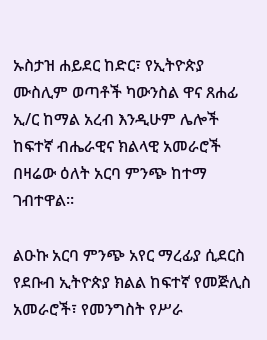ኡስታዝ ሐይደር ከድር፣ የኢትዮጵያ ሙስሊም ወጣቶች ካውንስል ዋና ጸሐፊ ኢ/ር ከማል አረብ እንዲሁም ሌሎች ከፍተኛ ብሔራዊና ክልላዊ አመራሮች በዛሬው ዕለት አርባ ምንጭ ከተማ ገብተዋል።

ልዑኩ አርባ ምንጭ አየር ማረፊያ ሲደርስ የደቡብ ኢትዮጵያ ክልል ከፍተኛ የመጅሊስ አመራሮች፣ የመንግስት የሥራ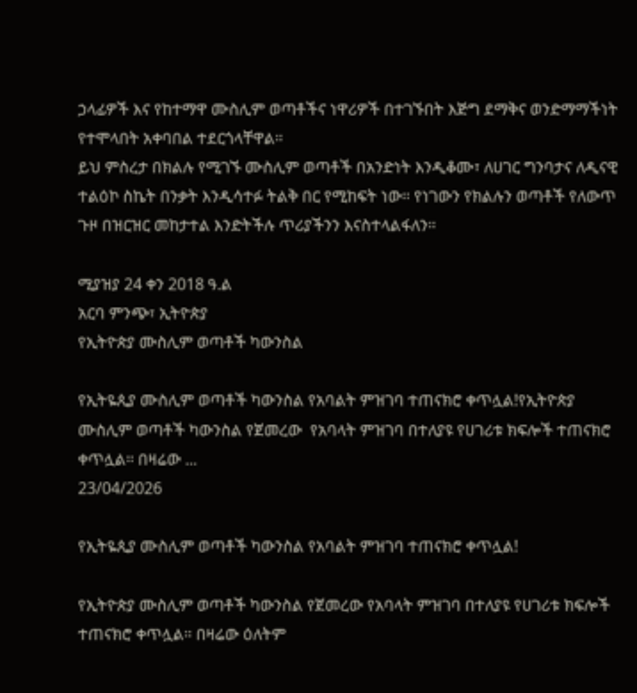ኃላፊዎች እና የከተማዋ ሙስሊም ወጣቶችና ነዋሪዎች በተገኙበት እጅግ ደማቅና ወንድማማችነት የተሞላበት አቀባበል ተደርጎላቸዋል።
ይህ ምስረታ በክልሉ የሚገኙ ሙስሊም ወጣቶች በአንድነት እንዲቆሙ፣ ለሀገር ግንባታና ለዲናዊ ተልዕኮ ስኬት በንቃት እንዲሳተፉ ትልቅ በር የሚከፍት ነው። የነገውን የክልሉን ወጣቶች የለውጥ ጉዞ በዝርዝር መከታተል እንድትችሉ ጥሪያችንን እናስተላልፋለን።

ሚያዝያ 24 ቀን 2018 ዓ.ል
አርባ ምንጭ፣ ኢትዮጵያ
የኢትዮጵያ ሙስሊም ወጣቶች ካውንስል

የኢትዬጲያ ሙስሊም ወጣቶች ካውንስል የአባልት ምዝገባ ተጠናክሮ ቀጥሏል!የኢትዮጵያ ሙስሊም ወጣቶች ካውንስል የጀመረው  የአባላት ምዝገባ በተለያዩ የሀገሪቱ ክፍሎች ተጠናክሮ ቀጥሏል። በዛሬው ...
23/04/2026

የኢትዬጲያ ሙስሊም ወጣቶች ካውንስል የአባልት ምዝገባ ተጠናክሮ ቀጥሏል!

የኢትዮጵያ ሙስሊም ወጣቶች ካውንስል የጀመረው የአባላት ምዝገባ በተለያዩ የሀገሪቱ ክፍሎች ተጠናክሮ ቀጥሏል። በዛሬው ዕለትም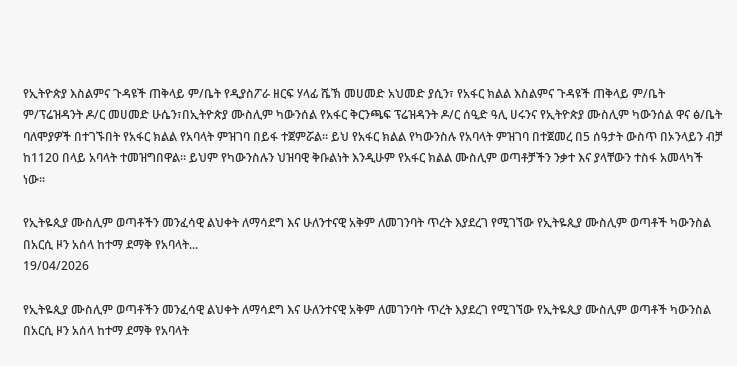የኢትዮጵያ እስልምና ጉዳዩች ጠቅላይ ም/ቤት የዲያስፖራ ዘርፍ ሃላፊ ሼኽ መሀመድ አህመድ ያሲን፣ የአፋር ክልል እስልምና ጉዳዩች ጠቅላይ ም/ቤት ም/ፕሬዝዳንት ዶ/ር መሀመድ ሁሴን፣በኢትዮጵያ ሙስሊም ካውንሰል የአፋር ቅርንጫፍ ፕሬዝዳንት ዶ/ር ሰዒድ ዓሊ ሀሩንና የኢትዮጵያ ሙስሊም ካውንሰል ዋና ፅ/ቤት ባለሞያዎች በተገኙበት የአፋር ክልል የአባላት ምዝገባ በይፋ ተጀምሯል። ይህ የአፋር ክልል የካውንስሉ የአባላት ምዝገባ በተጀመረ በ5 ሰዓታት ውስጥ በኦንላይን ብቻ ከ1120 በላይ አባላት ተመዝግበዋል። ይህም የካውንስሉን ህዝባዊ ቅቡልነት እንዲሁም የአፋር ክልል ሙስሊም ወጣቶቻችን ንቃተ እና ያላቸውን ተስፋ አመላካች ነው።

የኢትዬጲያ ሙስሊም ወጣቶችን መንፈሳዊ ልህቀት ለማሳደግ እና ሁለንተናዊ አቅም ለመገንባት ጥረት እያደረገ የሚገኘው የኢትዬጲያ ሙስሊም ወጣቶች ካውንስል በአርሲ ዞን አሰላ ከተማ ደማቅ የአባላት...
19/04/2026

የኢትዬጲያ ሙስሊም ወጣቶችን መንፈሳዊ ልህቀት ለማሳደግ እና ሁለንተናዊ አቅም ለመገንባት ጥረት እያደረገ የሚገኘው የኢትዬጲያ ሙስሊም ወጣቶች ካውንስል በአርሲ ዞን አሰላ ከተማ ደማቅ የአባላት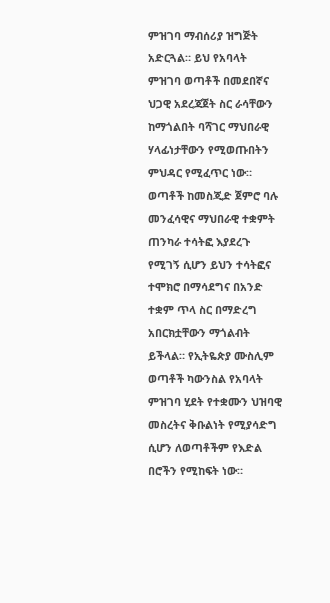ምዝገባ ማብሰሪያ ዝግጅት አድርጓል። ይህ የአባላት ምዝገባ ወጣቶች በመደበኛና ህጋዊ አደረጃጀት ስር ራሳቸውን ከማጎልበት ባሻገር ማህበራዊ ሃላፊነታቸውን የሚወጡበትን ምህዳር የሚፈጥር ነው። ወጣቶች ከመስጂድ ጀምሮ ባሉ መንፈሳዊና ማህበራዊ ተቋምት ጠንካራ ተሳትፎ እያደረጉ የሚገኝ ሲሆን ይህን ተሳትፎና ተሞክሮ በማሳደግና በአንድ ተቋም ጥላ ስር በማድረግ አበርክቷቸውን ማጎልብት ይችላል። የኢትዬጵያ ሙስሊም ወጣቶች ካውንስል የአባላት ምዝገባ ሂደት የተቋሙን ህዝባዊ መስረትና ቅቡልነት የሚያሳድግ ሲሆን ለወጣቶችም የእድል በሮችን የሚከፍት ነው።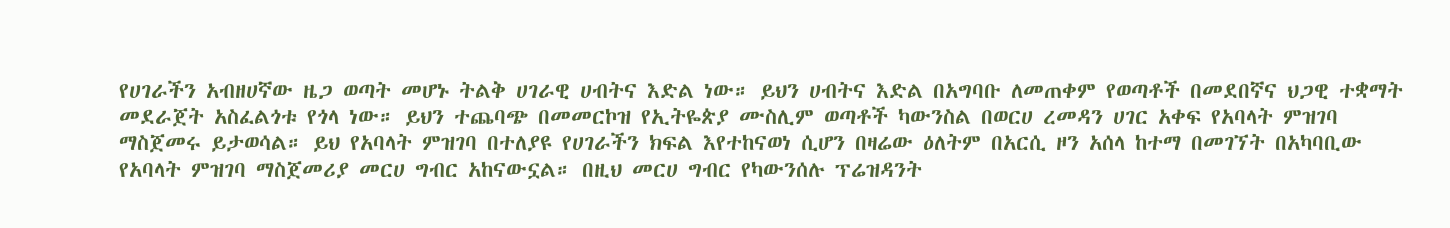የሀገራችን አብዘሀኛው ዜጋ ወጣት መሆኑ ትልቅ ሀገራዊ ሀብትና እድል ነው። ይህን ሀብትና እድል በአግባቡ ለመጠቀም የወጣቶች በመደበኛና ህጋዊ ተቋማት መደራጀት አስፈልጎቱ የጎላ ነው። ይህን ተጨባጭ በመመርኮዝ የኢትዬጵያ ሙስሊም ወጣቶች ካውንስል በወርሀ ረመዳን ሀገር አቀፍ የአባላት ምዝገባ ማስጀመሩ ይታወሳል። ይህ የአባላት ምዝገባ በተለያዩ የሀገራችን ክፍል እየተከናወነ ሲሆን በዛሬው ዕለትም በአርሲ ዞን አሰላ ከተማ በመገኘት በአካባቢው የአባላት ምዝገባ ማስጀመሪያ መርሀ ግብር አከናውኗል። በዚህ መርሀ ግብር የካውንሰሉ ፕሬዝዳንት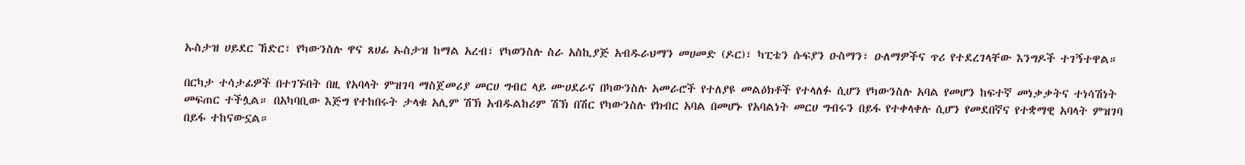ኡስታዝ ሀይደር ኸድር፣ የካውንስሉ ዋና ጸሀፊ ኡስታዝ ከማል አረብ፣ የካወንስሉ ስራ አስኪያጅ አብዱራህማን መሀመድ (ዶር)፣ ካፒቴን ሱፍያን ዑስማን፣ ዑለማዎችና ጥሪ የተደረገላቸው እንግዶች ተገኝተዋል።

በርካታ ተሳታፊዎች በተገኙበት በዚ የአባላት ምዝገባ ማስጀመሪያ መርሀ ግብር ላይ ሙሀደራና በካውንስሉ አመራሮች የተለያዩ መልዕክቶች የተላለፉ ሲሆን የካውንስሉ አባል የመሆን ከፍተኛ መነቃቃትና ተነሳሽነት መፍጠር ተችሏል። በአካባቢው እጅግ የተከበሩት ታላቁ አሊም ሽኽ አብዱልከሪም ሽኽ በሽር የካውንስሉ የክብር አባል በመሆኑ የአባልነት መርሀ ግብሩን በይፋ የተቀላቀሉ ሲሆን የመደበኛና የተቋማዊ አባላት ምዝገባ በይፋ ተከናውኗል።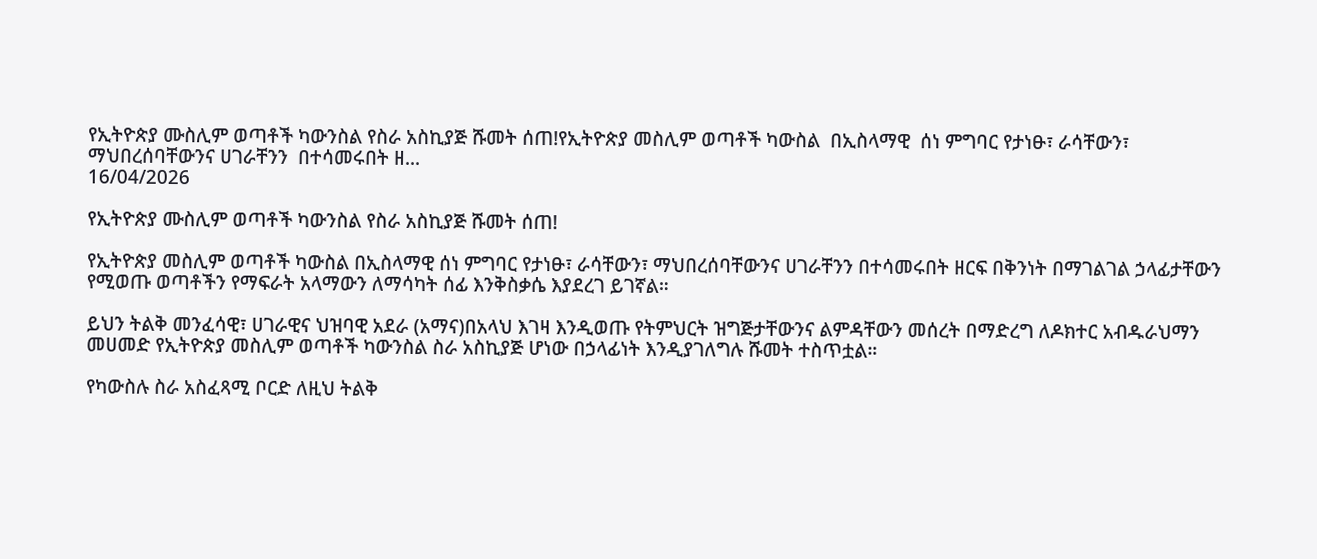የኢትዮጵያ ሙስሊም ወጣቶች ካውንስል የስራ አስኪያጅ ሹመት ሰጠ!የኢትዮጵያ መስሊም ወጣቶች ካውስል  በኢስላማዊ  ሰነ ምግባር የታነፁ፣ ራሳቸውን፣ ማህበረሰባቸውንና ሀገራቸንን  በተሳመሩበት ዘ...
16/04/2026

የኢትዮጵያ ሙስሊም ወጣቶች ካውንስል የስራ አስኪያጅ ሹመት ሰጠ!

የኢትዮጵያ መስሊም ወጣቶች ካውስል በኢስላማዊ ሰነ ምግባር የታነፁ፣ ራሳቸውን፣ ማህበረሰባቸውንና ሀገራቸንን በተሳመሩበት ዘርፍ በቅንነት በማገልገል ኃላፊታቸውን የሚወጡ ወጣቶችን የማፍራት አላማውን ለማሳካት ሰፊ እንቅስቃሴ እያደረገ ይገኛል።

ይህን ትልቅ መንፈሳዊ፣ ሀገራዊና ህዝባዊ አደራ (አማና)በአላህ እገዛ እንዲወጡ የትምህርት ዝግጅታቸውንና ልምዳቸውን መሰረት በማድረግ ለዶክተር አብዱራህማን መሀመድ የኢትዮጵያ መስሊም ወጣቶች ካውንስል ስራ አስኪያጅ ሆነው በኃላፊነት እንዲያገለግሉ ሹመት ተስጥቷል።

የካውስሉ ስራ አስፈጻሚ ቦርድ ለዚህ ትልቅ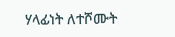ሃላፊነት ለተሾሙት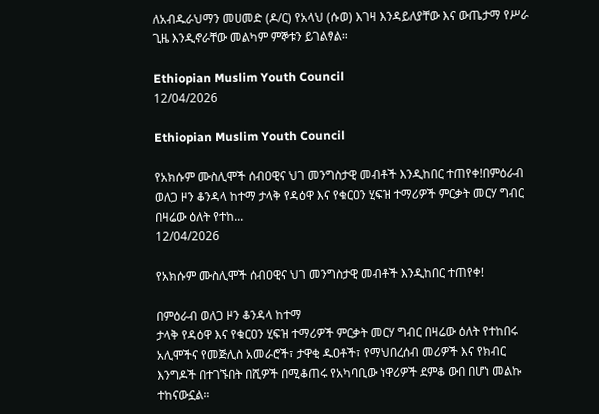ለአብዱራህማን መሀመድ (ዶ/ር) የአላህ (ሱወ) እገዛ እንዳይለያቸው እና ውጤታማ የሥራ ጊዜ እንዲኖራቸው መልካም ምኞቱን ይገልፃል።

Ethiopian Muslim Youth Council
12/04/2026

Ethiopian Muslim Youth Council

የአክሱም ሙስሊሞች ሰብዐዊና ህገ መንግስታዊ መብቶች እንዲከበር ተጠየቀ!በምዕራብ ወለጋ ዞን ቆንዳላ ከተማ ታላቅ የዳዕዋ እና የቁርዐን ሂፍዝ ተማሪዎች ምርቃት መርሃ ግብር በዛሬው ዕለት የተከ...
12/04/2026

የአክሱም ሙስሊሞች ሰብዐዊና ህገ መንግስታዊ መብቶች እንዲከበር ተጠየቀ!

በምዕራብ ወለጋ ዞን ቆንዳላ ከተማ
ታላቅ የዳዕዋ እና የቁርዐን ሂፍዝ ተማሪዎች ምርቃት መርሃ ግብር በዛሬው ዕለት የተከበሩ አሊሞችና የመጅሊስ አመራሮች፣ ታዋቂ ዱዐቶች፣ የማህበረሰብ መሪዎች እና የክብር እንግዶች በተገኙበት በሺዎች በሚቆጠሩ የአካባቢው ነዋሪዎች ደምቆ ውበ በሆነ መልኩ ተከናውኗል።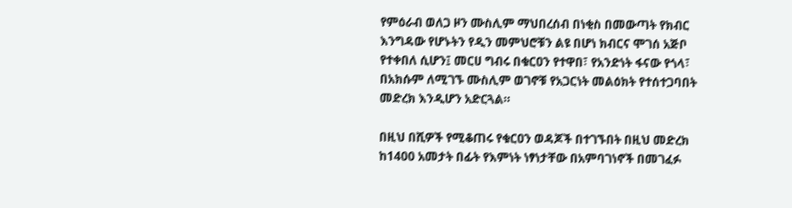የምዕራብ ወለጋ ዞን ሙስሊም ማህበረሰብ በነቂስ በመውጣት የክብር እንግዳው የሆኑትን የዲን መምህሮቹን ልዩ በሆነ ክብርና ሞገሰ አጅቦ የተቀበለ ሲሆን፤ መርሀ ግብሩ በቁርዐን የተዋበ፣ የአንድነት ፋናው የጎላ፣ በአክሱም ለሚገኙ ሙስሊም ወገኖቹ የአጋርነት መልዕክት የተሰተጋባበት መድረክ እንዲሆን አድርጓል።

በዚህ በሺዎች የሚቆጠሩ የቁርዐን ወዳጆች በተገኙበት በዚህ መድረክ ከ1400 አመታት በፊት የእምነት ነፃነታቸው በአምባገነኖች በመገፈፉ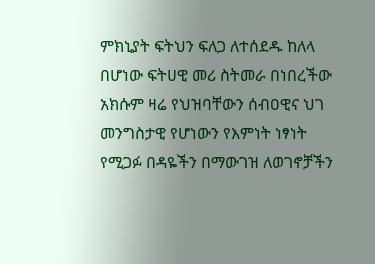ምክኒያት ፍትህን ፍለጋ ለተሰደዱ ከለላ በሆነው ፍትሀዊ መሪ ስትመራ በነበረችው አክሱም ዛሬ የህዝባቸውን ሰብዐዊና ህገ መንግስታዊ የሆነውን የእምነት ነፃነት የሚጋፉ በዳዬችን በማውገዝ ለወገኖቻችን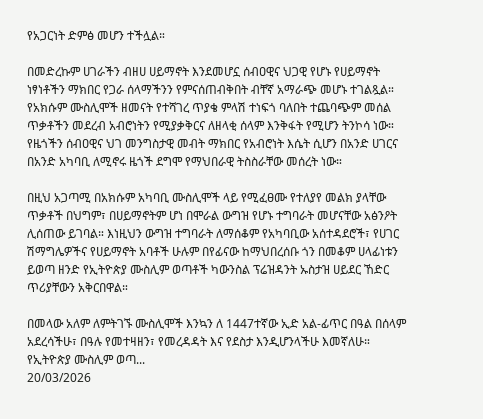የአጋርነት ድምፅ መሆን ተችሏል።

በመድረኩም ሀገራችን ብዘሀ ሀይማኖት እንደመሆኗ ሰብዐዊና ህጋዊ የሆኑ የሀይማኖት ነፃነቶችን ማክበር የጋራ ሰላማችንን የምናሰጠብቅበት ብቸኛ አማራጭ መሆኑ ተገልጿል። የአክሱም ሙስሊሞች ዘመናት የተሻገረ ጥያቄ ምላሽ ተነፍጎ ባለበት ተጨባጭም መሰል ጥቃቶችን መደረብ አብሮነትን የሚያቃቅርና ለዘላቂ ሰላም እንቅፋት የሚሆን ትንኮሳ ነው። የዜጎችን ሰብዐዊና ህገ መንግስታዊ መብት ማክበር የአብሮነት እሴት ሲሆን በአንድ ሀገርና በአንድ አካባቢ ለሚኖሩ ዜጎች ደግሞ የማህበራዊ ትስስራቸው መሰረት ነው።

በዚህ አጋጣሚ በአክሱም አካባቢ ሙስሊሞች ላይ የሚፈፀሙ የተለያየ መልክ ያላቸው ጥቃቶች በህግም፣ በሀይማኖትም ሆነ በሞራል ውግዝ የሆኑ ተግባራት መሆናቸው አፅንዖት ሊሰጠው ይገባል። እነዚህን ውግዝ ተግባራት ለማሰቆም የአካባቢው አሰተዳደሮች፣ የሀገር ሽማግሌዎችና የሀይማኖት አባቶች ሁሉም በየፊናው ከማህበረሰቡ ጎን በመቆም ሀላፊነቱን ይወጣ ዘንድ የኢትዮጵያ ሙስሊም ወጣቶች ካውንስል ፕሬዝዳንት ኡስታዝ ሀይደር ኸድር ጥሪያቸውን አቅርበዋል።

በመላው አለም ለምትገኙ ሙስሊሞች እንኳን ለ 1447ተኛው ኢድ አል-ፊጥር በዓል በሰላም አደረሳችሁ፣ በዓሉ የመተዛዘን፣ የመረዳዳት እና የደስታ እንዲሆንላችሁ እመኛለሁ። የኢትዮጵያ ሙስሊም ወጣ...
20/03/2026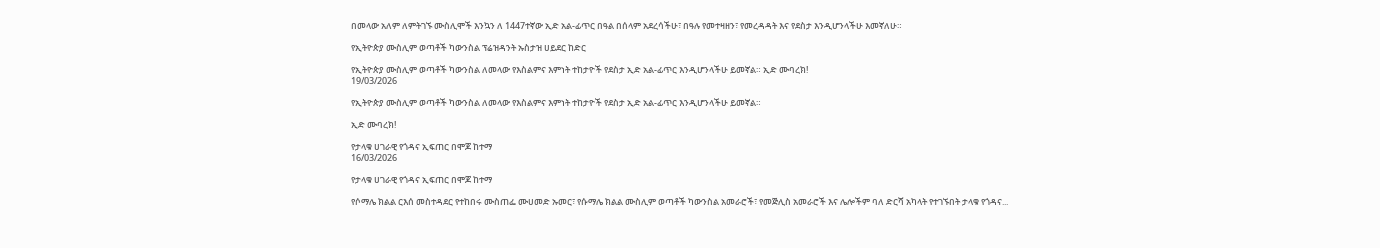በመላው አለም ለምትገኙ ሙስሊሞች እንኳን ለ 1447ተኛው ኢድ አል-ፊጥር በዓል በሰላም አደረሳችሁ፣ በዓሉ የመተዛዘን፣ የመረዳዳት እና የደስታ እንዲሆንላችሁ እመኛለሁ።

የኢትዮጵያ ሙስሊም ወጣቶች ካውንስል ፕሬዝዳንት ኡስታዝ ሀይደር ከድር

የኢትዮጵያ ሙስሊም ወጣቶች ካውንስል ለመላው የእስልምና እምነት ተከታዮች የደስታ ኢድ አል-ፊጥር እንዲሆንላችሁ ይመኛል። ኢድ ሙባረክ!
19/03/2026

የኢትዮጵያ ሙስሊም ወጣቶች ካውንስል ለመላው የእስልምና እምነት ተከታዮች የደስታ ኢድ አል-ፊጥር እንዲሆንላችሁ ይመኛል።

ኢድ ሙባረክ!

የታላቁ ሀገራዊ የጎዳና ኢፍጠር በሞጆ ከተማ
16/03/2026

የታላቁ ሀገራዊ የጎዳና ኢፍጠር በሞጆ ከተማ

የሶማሌ ክልል ርእሰ መስተዳደር የተከበሩ ሙስጠፌ ሙሀመድ ኡመር፣ የሱማሌ ክልል ሙስሊም ወጣቶች ካውንስል አመራሮች፣ የመጅሊስ አመራሮች እና ሌሎችም ባለ ድርሻ አካላት የተገኙበት ታላቁ የጎዳና...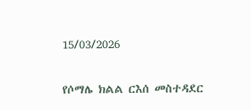15/03/2026

የሶማሌ ክልል ርእሰ መስተዳደር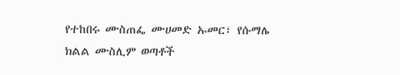የተከበሩ ሙስጠፌ ሙሀመድ ኡመር፣ የሱማሌ ክልል ሙስሊም ወጣቶች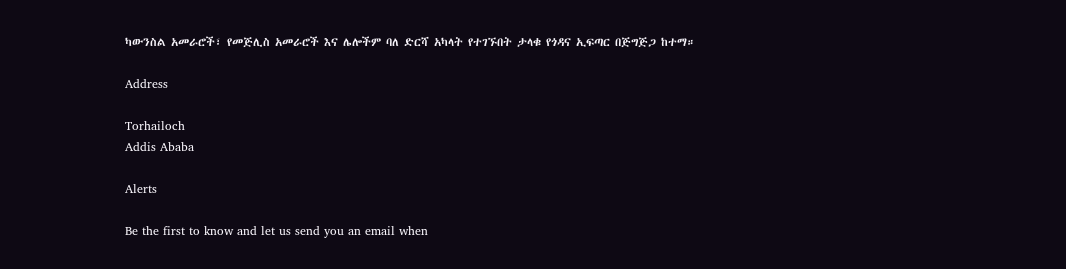ካውንስል አመራሮች፣ የመጅሊስ አመራሮች እና ሌሎችም ባለ ድርሻ አካላት የተገኙበት ታላቁ የጎዳና ኢፍጣር በጅግጅጋ ከተማ።

Address

Torhailoch
Addis Ababa

Alerts

Be the first to know and let us send you an email when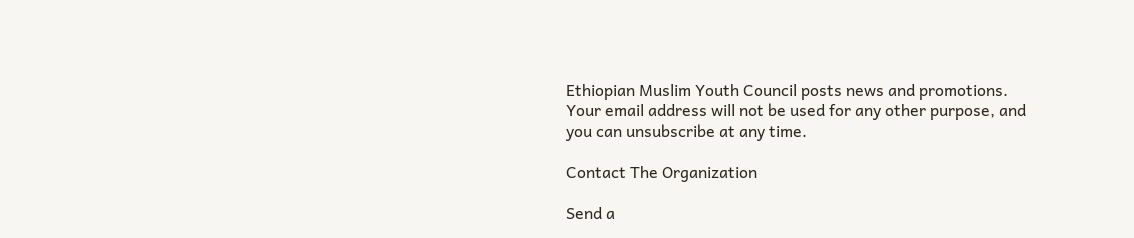Ethiopian Muslim Youth Council posts news and promotions. Your email address will not be used for any other purpose, and you can unsubscribe at any time.

Contact The Organization

Send a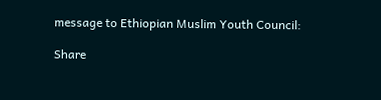message to Ethiopian Muslim Youth Council:

Share